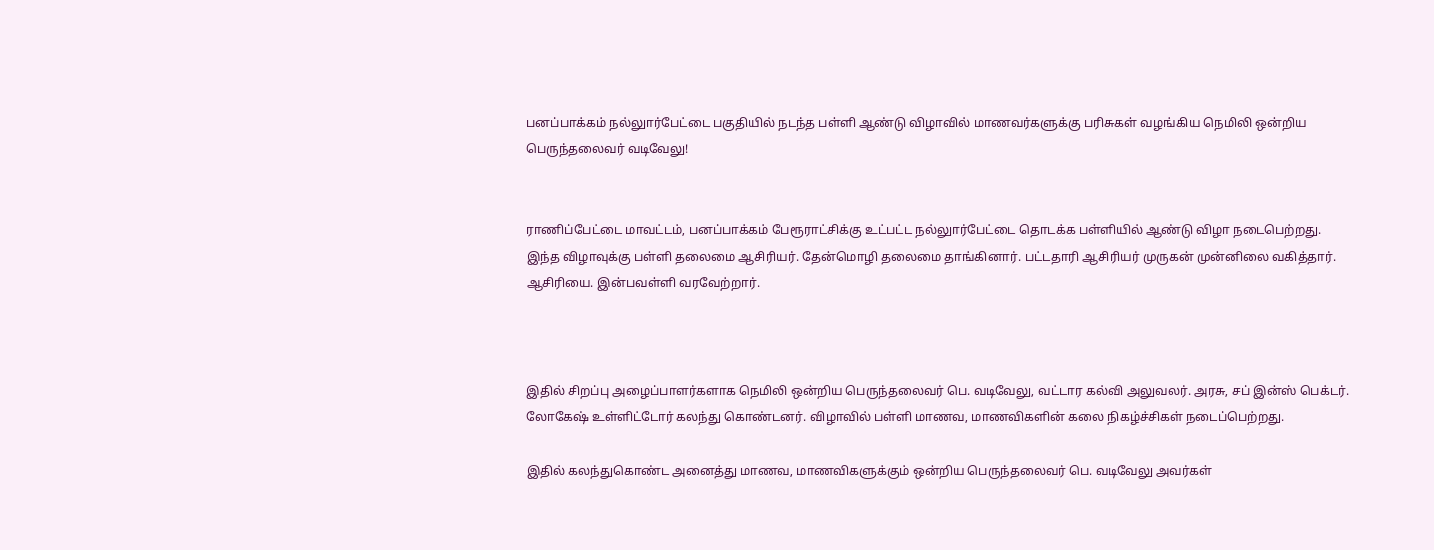பனப்பாக்கம் நல்லுார்பேட்டை பகுதியில் நடந்த பள்ளி ஆண்டு விழாவில் மாணவர்களுக்கு பரிசுகள் வழங்கிய நெமிலி ஒன்றிய பெருந்தலைவர் வடிவேலு!


ராணிப்பேட்டை மாவட்டம், பனப்பாக்கம் பேரூராட்சிக்கு உட்பட்ட நல்லுார்பேட்டை தொடக்க பள்ளியில் ஆண்டு விழா நடைபெற்றது. இந்த விழாவுக்கு பள்ளி தலைமை ஆசிரியர். தேன்மொழி தலைமை தாங்கினார். பட்டதாரி ஆசிரியர் முருகன் முன்னிலை வகித்தார். ஆசிரியை. இன்பவள்ளி வரவேற்றார்.



இதில் சிறப்பு அழைப்பாளர்களாக நெமிலி ஒன்றிய பெருந்தலைவர் பெ. வடிவேலு, வட்டார கல்வி அலுவலர். அரசு, சப் இன்ஸ் பெக்டர். லோகேஷ் உள்ளிட்டோர் கலந்து கொண்டனர். விழாவில் பள்ளி மாணவ, மாணவிகளின் கலை நிகழ்ச்சிகள் நடைப்பெற்றது.

இதில் கலந்துகொண்ட அனைத்து மாணவ, மாணவிகளுக்கும் ஒன்றிய பெருந்தலைவர் பெ. வடிவேலு அவர்கள்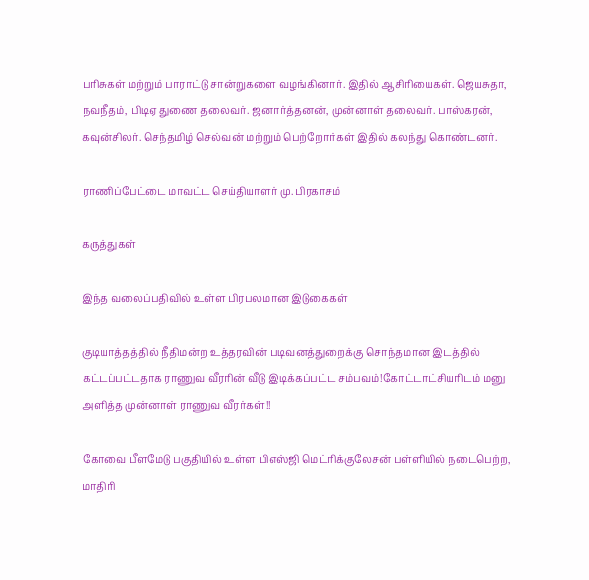பரிசுகள் மற்றும் பாராட்டு சான்றுகளை வழங்கினார். இதில் ஆசிரியைகள். ஜெயசுதா, நவநீதம், பிடிஏ துணை தலைவர். ஜனார்த்தனன், முன்னாள் தலைவர். பாஸ்கரன், கவுன்சிலர். செந்தமிழ் செல்வன் மற்றும் பெற்றோர்கள் இதில் கலந்து கொண்டனர்.

ராணிப்பேட்டை மாவட்ட செய்தியாளர் மு. பிரகாசம்

கருத்துகள்

இந்த வலைப்பதிவில் உள்ள பிரபலமான இடுகைகள்

குடியாத்தத்தில் நீதிமன்ற உத்தரவின் படிவனத்துறைக்கு சொந்தமான இடத்தில் கட்டப்பட்டதாக ராணுவ வீரரின் வீடு இடிக்கப்பட்ட சம்பவம்!கோட்டாட்சியரிடம் மனு அளித்த முன்னாள் ராணுவ வீரர்கள்!!

கோவை பீளமேடு பகுதியில் உள்ள பிஎஸ்ஜி மெட்ரிக்குலேசன் பள்ளியில் நடைபெற்ற, மாதிரி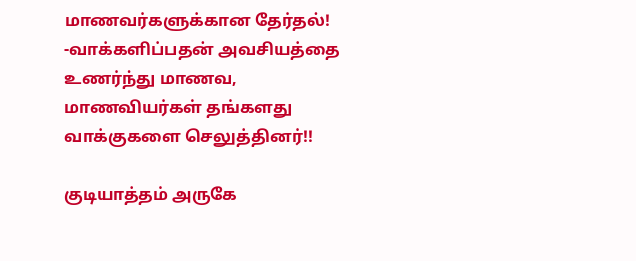மாணவர்களுக்கான தேர்தல்! -வாக்களிப்பதன் அவசியத்தை உணர்ந்து மாணவ, மாணவியர்கள் தங்களது வாக்குகளை செலுத்தினர்!!

குடியாத்தம் அருகே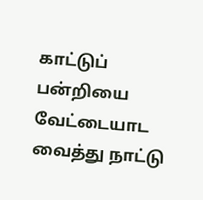காட்டுப் பன்றியை வேட்டையாட வைத்து நாட்டு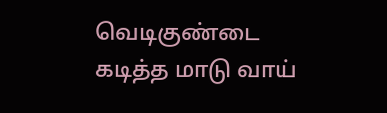வெடிகுண்டை கடித்த மாடு வாய்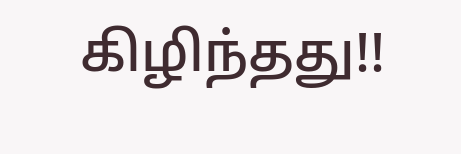கிழிந்தது!!